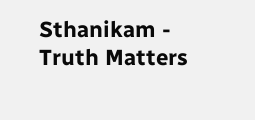Sthanikam - Truth Matters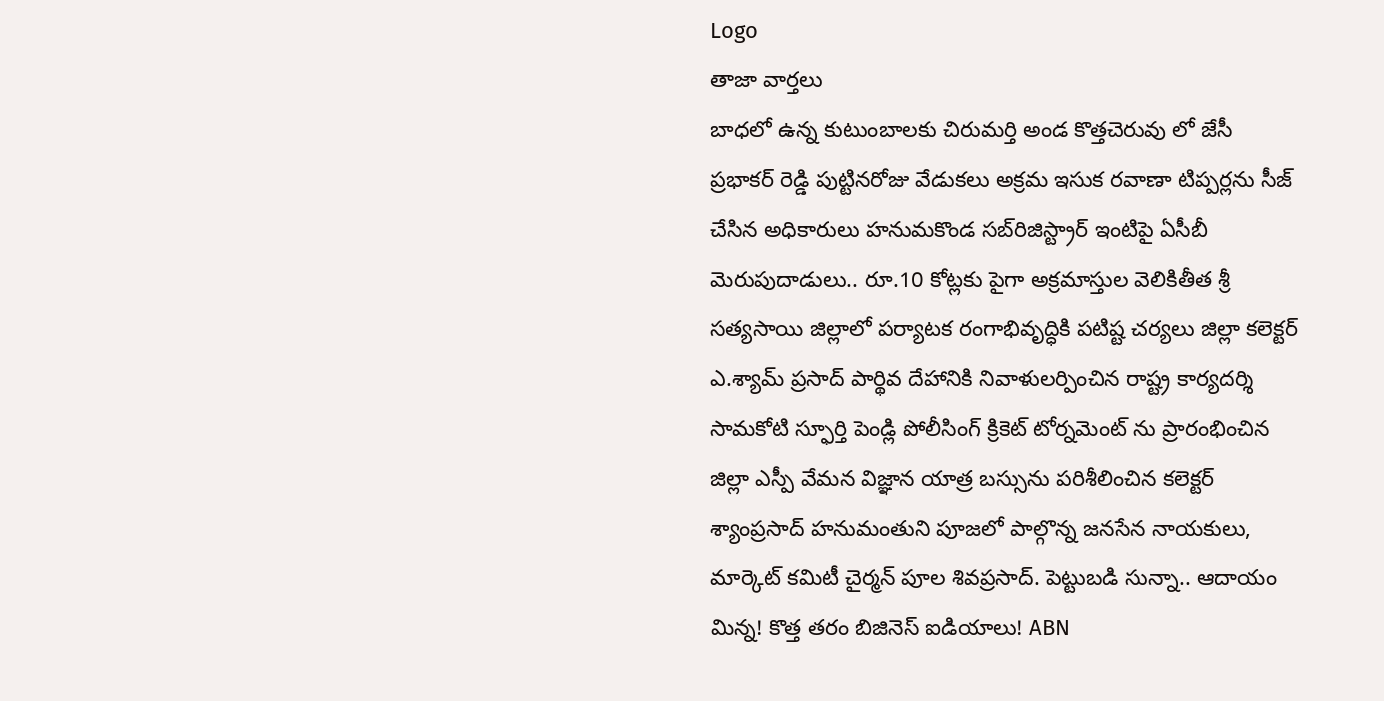Logo
తాజా వార్తలు
బాధలో ఉన్న కుటుంబాలకు చిరుమర్తి అండ కొత్తచెరువు లో జేసీ ప్రభాకర్ రెడ్డి పుట్టినరోజు వేడుకలు అక్రమ ఇసుక రవాణా టిప్పర్లను సీజ్ చేసిన అధికారులు హనుమకొండ సబ్‌రిజిస్ట్రార్ ఇంటిపై ఏసీబీ మెరుపుదాడులు.. రూ.10 కోట్లకు పైగా అక్రమాస్తుల వెలికితీత శ్రీ సత్యసాయి జిల్లాలో పర్యాటక రంగాభివృద్ధికి పటిష్ట చర్యలు జిల్లా కలెక్టర్ ఎ.శ్యామ్ ప్రసాద్ పార్థివ దేహానికి నివాళులర్పించిన రాష్ట్ర కార్యదర్శి సామకోటి స్ఫూర్తి పెండ్లి పోలీసింగ్ క్రికెట్ టోర్నమెంట్ ను ప్రారంభించిన జిల్లా ఎస్పీ వేమన విజ్ఞాన యాత్ర బస్సును పరిశీలించిన కలెక్టర్ శ్యాంప్రసాద్ హనుమంతుని పూజలో పాల్గొన్న జనసేన నాయకులు, మార్కెట్ కమిటీ చైర్మన్ పూల శివప్రసాద్. పెట్టుబడి సున్నా.. ఆదాయం మిన్న! కొత్త తరం బిజినెస్ ఐడియాలు! ABN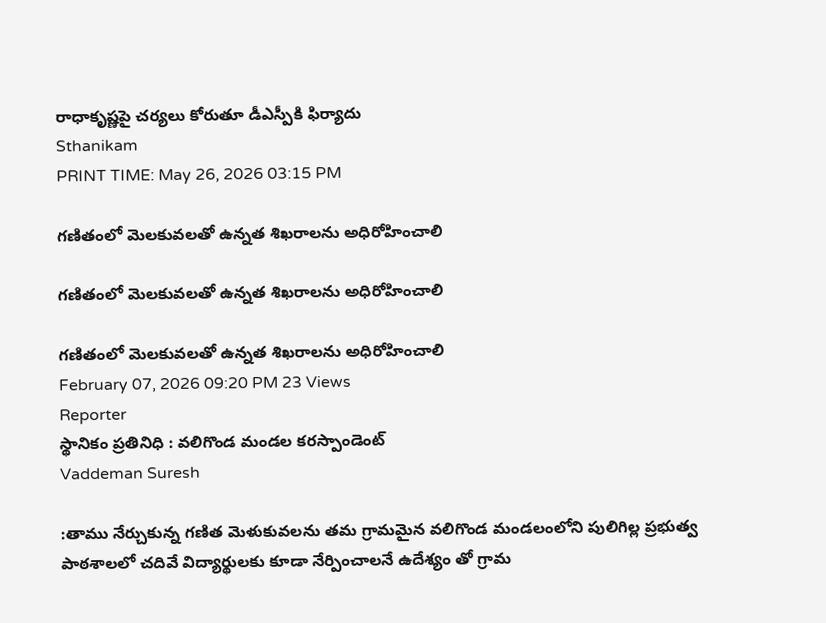రాధాకృష్ణపై చర్యలు కోరుతూ డీఎస్పీకి ఫిర్యాదు
Sthanikam
PRINT TIME: May 26, 2026 03:15 PM

గణితంలో మెలకువలతో ఉన్నత శిఖరాలను అధిరోహించాలి

గణితంలో మెలకువలతో ఉన్నత శిఖరాలను అధిరోహించాలి

గణితంలో మెలకువలతో ఉన్నత శిఖరాలను అధిరోహించాలి
February 07, 2026 09:20 PM 23 Views
Reporter
స్థానికం ప్రతినిధి : వలిగొండ మండల కరస్పాండెంట్
Vaddeman Suresh

:తాము నేర్చుకున్న గణిత మెళుకువలను తమ గ్రామమైన వలిగొండ మండలంలోని పులిగిల్ల ప్రభుత్వ పాఠశాలలో చదివే విద్యార్థులకు కూడా నేర్పించాలనే ఉదేశ్యం తో గ్రామ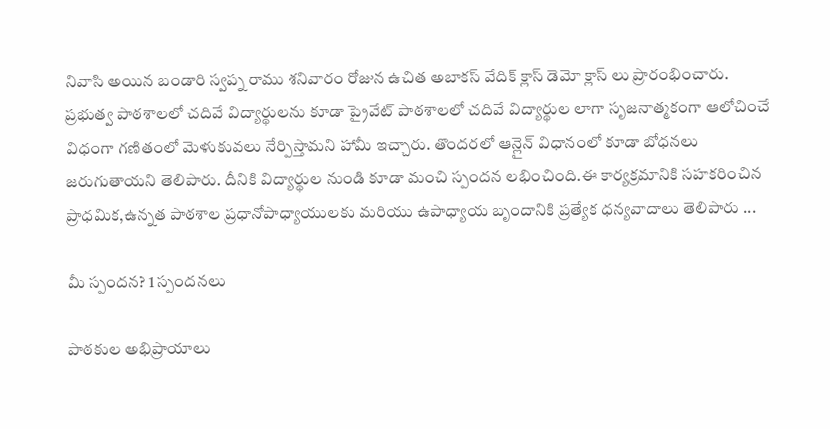నివాసి అయిన బండారి స్వప్న రాము శనివారం రోజున ఉచిత అబాకస్ వేదిక్ క్లాస్ డెమో క్లాస్ లు ప్రారంభించారు. ప్రభుత్వ పాఠశాలలో చదివే విద్యార్థులను కూడా ప్రైవేట్ పాఠశాలలో చదివే విద్యార్థుల లాగా సృజనాత్మకంగా ఆలోచించే విధంగా గణితంలో మెళుకువలు నేర్పిస్తామని హామీ ఇచ్చారు. తొందరలో ఆన్లైన్ విధానంలో కూడా బోధనలు జరుగుతాయని తెలిపారు. దీనికి విద్యార్థుల నుండి కూడా మంచి స్పందన లభించింది.ఈ కార్యక్రమానికి సహకరించిన ప్రాధమిక,ఉన్నత పాఠశాల ప్రధానోపాధ్యాయులకు మరియు ఉపాధ్యాయ బృందానికి ప్రత్యేక ధన్యవాదాలు తెలిపారు ...

మీ స్పందన? 1 స్పందనలు

పాఠకుల అభిప్రాయాలు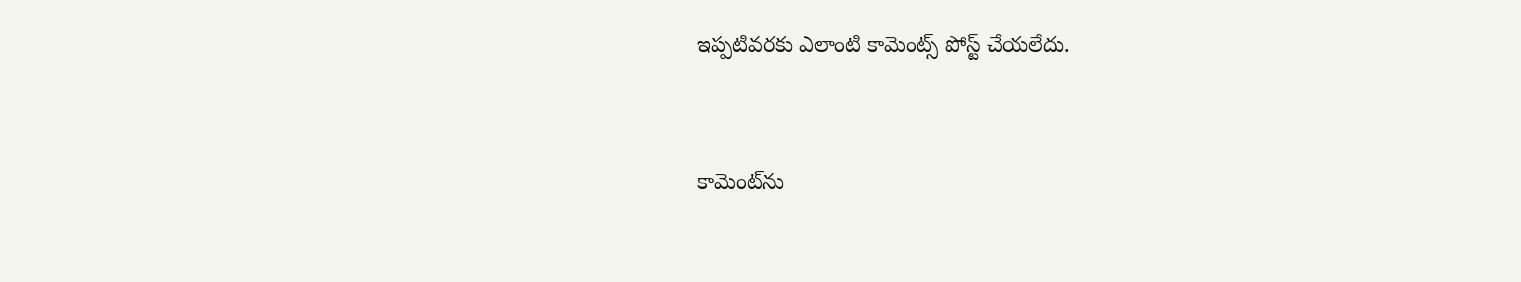ఇప్పటివరకు ఎలాంటి కామెంట్స్ పోస్ట్ చేయలేదు.


కామెంట్‌ను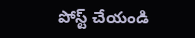పోస్ట్ చేయండి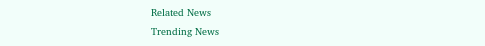Related News
Trending News